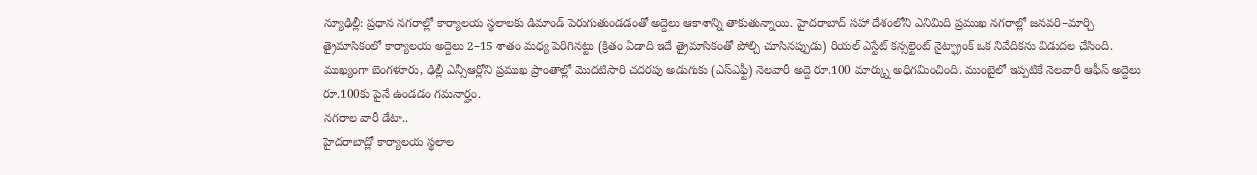న్యూఢిల్లీ: ప్రధాన నగరాల్లో కార్యాలయ స్థలాలకు డిమాండ్ పెరుగుతుండడంతో అద్దెలు ఆకాశాన్ని తాకుతున్నాయి. హైదరాబాద్ సహా దేశంలోని ఎనిమిది ప్రముఖ నగరాల్లో జనవరి–మార్చి త్రైమాసికంలో కార్యాలయ అద్దెలు 2–15 శాతం మధ్య పెరిగినట్టు (క్రితం ఏడాది ఇదే త్రైమాసికంతో పోల్చి చూసినప్పుడు) రియల్ ఎస్టేట్ కన్సల్టెంట్ నైట్ఫ్రాంక్ ఒక నివేదికను విడుదల చేసింది. ముఖ్యంగా బెంగళూరు, ఢిల్లీ ఎన్సీఆర్లోని ప్రముఖ ప్రాంతాల్లో మొదటిసారి చదరపు అడుగుకు (ఎస్ఎఫ్టీ) నెలవారీ అద్దె రూ.100 మార్క్ను అధిగమించింది. ముంబైలో ఇప్పటికే నెలవారీ ఆఫీస్ అద్దెలు రూ.100కు పైనే ఉండడం గమనార్హం.
నగరాల వారీ డేటా..
హైదరాబాద్లో కార్యాలయ స్థలాల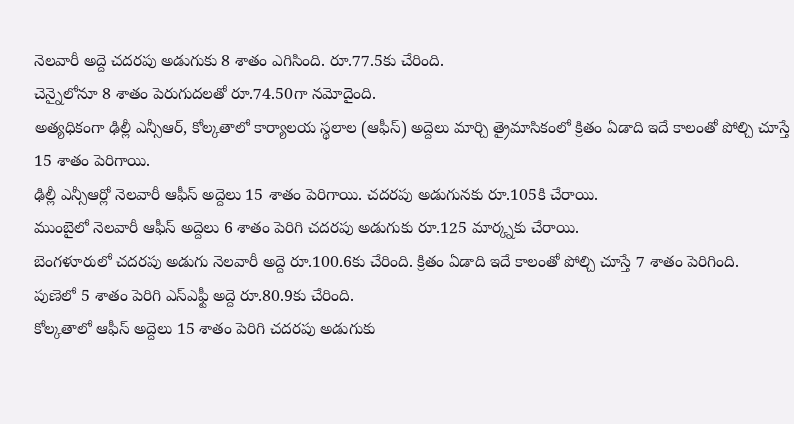నెలవారీ అద్దె చదరపు అడుగుకు 8 శాతం ఎగిసింది. రూ.77.5కు చేరింది.
చెన్నైలోనూ 8 శాతం పెరుగుదలతో రూ.74.50గా నమోదైంది.
అత్యధికంగా ఢిల్లీ ఎన్సీఆర్, కోల్కతాలో కార్యాలయ స్థలాల (ఆఫీస్) అద్దెలు మార్చి త్రైమాసికంలో క్రితం ఏడాది ఇదే కాలంతో పోల్చి చూస్తే 15 శాతం పెరిగాయి.
ఢిల్లీ ఎన్సీఆర్లో నెలవారీ ఆఫీస్ అద్దెలు 15 శాతం పెరిగాయి. చదరపు అడుగునకు రూ.105కి చేరాయి.
ముంబైలో నెలవారీ ఆఫీస్ అద్దెలు 6 శాతం పెరిగి చదరపు అడుగుకు రూ.125 మార్క్నకు చేరాయి.
బెంగళూరులో చదరపు అడుగు నెలవారీ అద్దె రూ.100.6కు చేరింది. క్రితం ఏడాది ఇదే కాలంతో పోల్చి చూస్తే 7 శాతం పెరిగింది.
పుణెలో 5 శాతం పెరిగి ఎస్ఎఫ్టీ అద్దె రూ.80.9కు చేరింది.
కోల్కతాలో ఆఫీస్ అద్దెలు 15 శాతం పెరిగి చదరపు అడుగుకు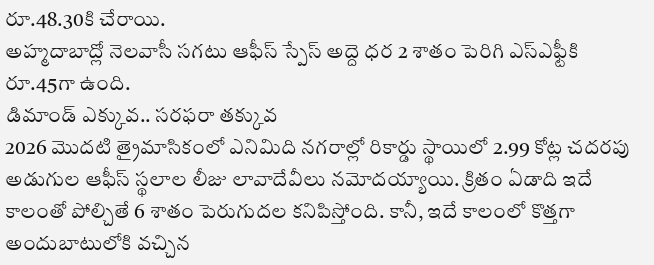రూ.48.30కి చేరాయి.
అహ్మదాబాద్లో నెలవాసీ సగటు ఆఫీస్ స్పేస్ అద్దె ధర 2 శాతం పెరిగి ఎస్ఎఫ్టీకి రూ.45గా ఉంది.
డిమాండ్ ఎక్కువ.. సరఫరా తక్కువ
2026 మొదటి త్రైమాసికంలో ఎనిమిది నగరాల్లో రికార్డు స్థాయిలో 2.99 కోట్ల చదరపు అడుగుల ఆఫీస్ స్థలాల లీజు లావాదేవీలు నమోదయ్యాయి. క్రితం ఏడాది ఇదే కాలంతో పోల్చితే 6 శాతం పెరుగుదల కనిపిస్తోంది. కానీ, ఇదే కాలంలో కొత్తగా అందుబాటులోకి వచ్చిన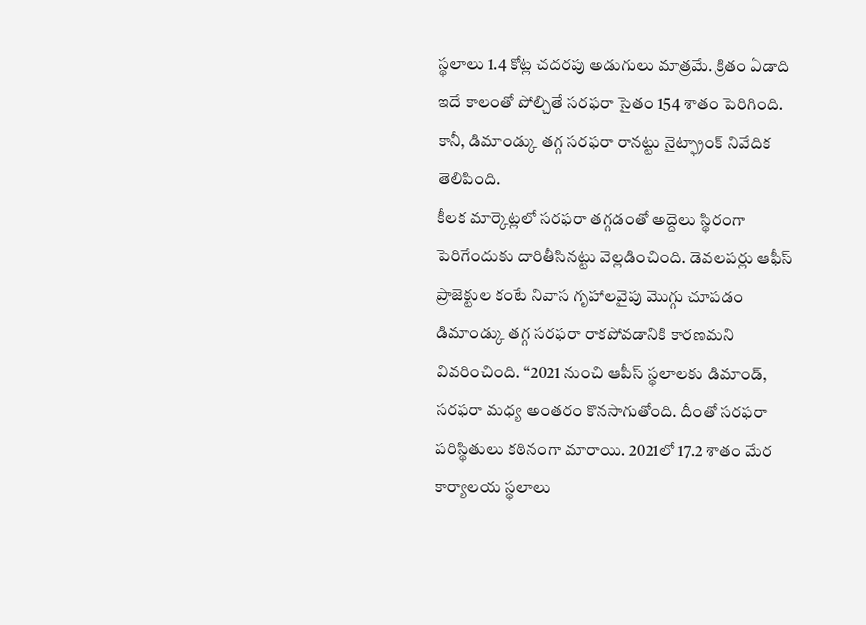స్థలాలు 1.4 కోట్ల చదరపు అడుగులు మాత్రమే. క్రితం ఏడాది ఇదే కాలంతో పోల్చితే సరఫరా సైతం 154 శాతం పెరిగింది. కానీ, డిమాండ్కు తగ్గ సరఫరా రానట్టు నైట్ఫ్రాంక్ నివేదిక తెలిపింది.
కీలక మార్కెట్లలో సరఫరా తగ్గడంతో అద్దెలు స్థిరంగా పెరిగేందుకు దారితీసినట్టు వెల్లడించింది. డెవలపర్లు ఆఫీస్ ప్రాజెక్టుల కంటే నివాస గృహాలవైపు మొగ్గు చూపడం డిమాండ్కు తగ్గ సరఫరా రాకపోవడానికి కారణమని వివరించింది. ‘‘2021 నుంచి ఆపీస్ స్థలాలకు డిమాండ్, సరఫరా మధ్య అంతరం కొనసాగుతోంది. దీంతో సరఫరా పరిస్థితులు కఠినంగా మారాయి. 2021లో 17.2 శాతం మేర కార్యాలయ స్థలాలు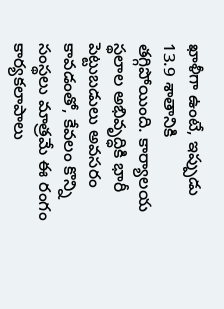ఖాళీగా ఉంటే, ఇప్పుడు 13.9 శాతానికి తగ్గిపోయింది. కార్యాలయ స్థలాల అభివృద్ధికి భారీ పెట్టుబడులు అవసరం కావడంతో, కేవలం కొన్ని సంస్థలు మాత్రమే ఈ రంగం కార్యకలాపాలు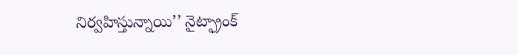నిర్వహిస్తున్నాయి’’ నైట్ఫ్రాంక్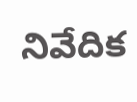నివేదిక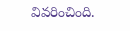వివరించింది.